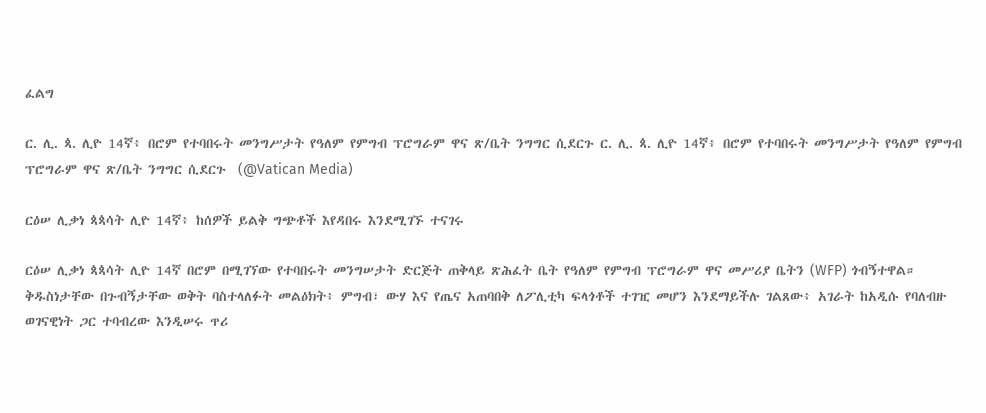ፈልግ

ር. ሊ. ጳ. ሊዮ 14ኛ፥ በሮም የተባበሩት መንግሥታት የዓለም የምግብ ፕሮግራም ዋና ጽ/ቤት ንግግር ሲደርጉ ር. ሊ. ጳ. ሊዮ 14ኛ፥ በሮም የተባበሩት መንግሥታት የዓለም የምግብ ፕሮግራም ዋና ጽ/ቤት ንግግር ሲደርጉ  (@Vatican Media)

ርዕሠ ሊቃነ ጳጳሳት ሊዮ 14ኛ፥ ከሰዎች ይልቅ ግጭቶች እየዳበሩ እንደሚገኙ ተናገሩ

ርዕሠ ሊቃነ ጳጳሳት ሊዮ 14ኛ በሮም በሚገኘው የተባበሩት መንግሠታት ድርጅት ጠቅላይ ጽሕፈት ቤት የዓለም የምግብ ፕሮግራም ዋና መሥሪያ ቤትን (WFP) ጎብኝተዋል። ቅዱስነታቸው በጉብኝታቸው ወቅት ባስተላለፉት መልዕክት፥ ምግብ፣ ውሃ እና የጤና አጠባበቅ ለፖሊቲካ ፍላጎቶች ተገዢ መሆን እንደማይችሉ ገልጸው፥ አገራት ከአዲሱ የባለብዙ ወገናዊነት ጋር ተባብረው እንዲሠሩ ጥሪ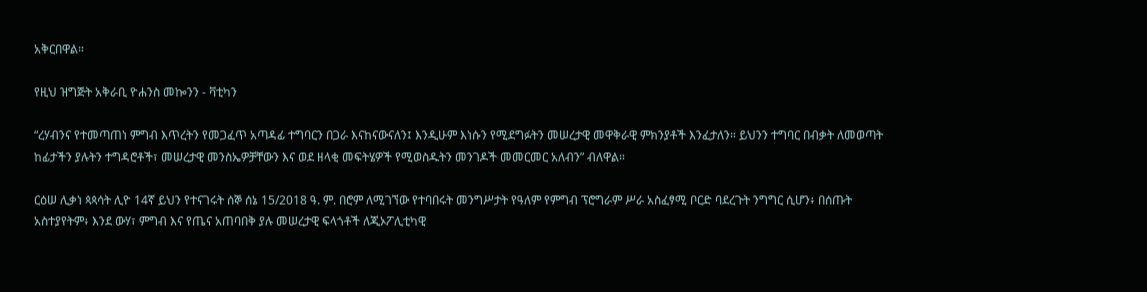አቅርበዋል።

የዚህ ዝግጅት አቅራቢ ዮሐንስ መኰንን - ቫቲካን

“ረሃብንና የተመጣጠነ ምግብ እጥረትን የመጋፈጥ አጣዳፊ ተግባርን በጋራ እናከናውናለን፤ እንዲሁም እነሱን የሚደግፉትን መሠረታዊ መዋቅራዊ ምክንያቶች እንፈታለን። ይህንን ተግባር በብቃት ለመወጣት ከፊታችን ያሉትን ተግዳሮቶች፣ መሠረታዊ መንስኤዎቻቸውን እና ወደ ዘላቂ መፍትሄዎች የሚወስዱትን መንገዶች መመርመር አለብን” ብለዋል።

ርዕሠ ሊቃነ ጳጳሳት ሊዮ 14ኛ ይህን የተናገሩት ሰኞ ሰኔ 15/2018 ዓ. ም. በሮም ለሚገኘው የተባበሩት መንግሥታት የዓለም የምግብ ፕሮግራም ሥራ አስፈፃሚ ቦርድ ባደረጉት ንግግር ሲሆን፥ በሰጡት አስተያየትም፥ እንደ ውሃ፣ ምግብ እና የጤና አጠባበቅ ያሉ መሠረታዊ ፍላጎቶች ለጂኦፖሊቲካዊ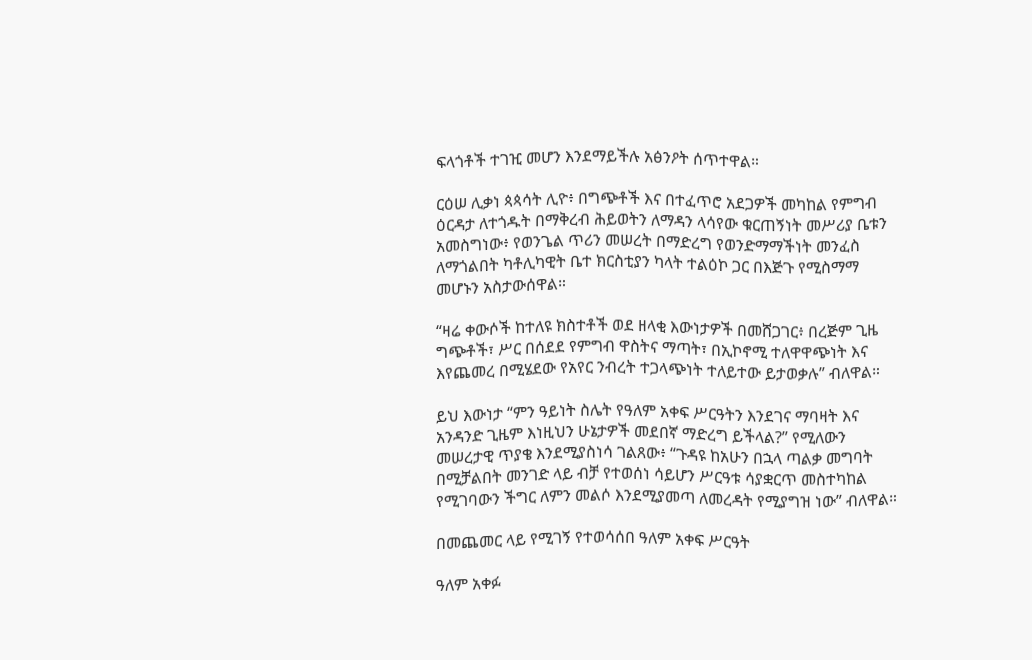ፍላጎቶች ተገዢ መሆን እንደማይችሉ አፅንዖት ሰጥተዋል።

ርዕሠ ሊቃነ ጳጳሳት ሊዮ፥ በግጭቶች እና በተፈጥሮ አደጋዎች መካከል የምግብ ዕርዳታ ለተጎዱት በማቅረብ ሕይወትን ለማዳን ላሳየው ቁርጠኝነት መሥሪያ ቤቱን አመስግነው፥ የወንጌል ጥሪን መሠረት በማድረግ የወንድማማችነት መንፈስ ለማጎልበት ካቶሊካዊት ቤተ ክርስቲያን ካላት ተልዕኮ ጋር በእጅጉ የሚስማማ መሆኑን አስታውሰዋል።

“ዛሬ ቀውሶች ከተለዩ ክስተቶች ወደ ዘላቂ እውነታዎች በመሸጋገር፥ በረጅም ጊዜ ግጭቶች፣ ሥር በሰደደ የምግብ ዋስትና ማጣት፣ በኢኮኖሚ ተለዋዋጭነት እና እየጨመረ በሚሄደው የአየር ንብረት ተጋላጭነት ተለይተው ይታወቃሉ” ብለዋል።

ይህ እውነታ “ምን ዓይነት ስሌት የዓለም አቀፍ ሥርዓትን እንደገና ማባዛት እና አንዳንድ ጊዜም እነዚህን ሁኔታዎች መደበኛ ማድረግ ይችላል?” የሚለውን መሠረታዊ ጥያቄ እንደሚያስነሳ ገልጸው፥ “ጉዳዩ ከአሁን በኋላ ጣልቃ መግባት በሚቻልበት መንገድ ላይ ብቻ የተወሰነ ሳይሆን ሥርዓቱ ሳያቋርጥ መስተካከል የሚገባውን ችግር ለምን መልሶ እንደሚያመጣ ለመረዳት የሚያግዝ ነው” ብለዋል።

በመጨመር ላይ የሚገኝ የተወሳሰበ ዓለም አቀፍ ሥርዓት

ዓለም አቀፉ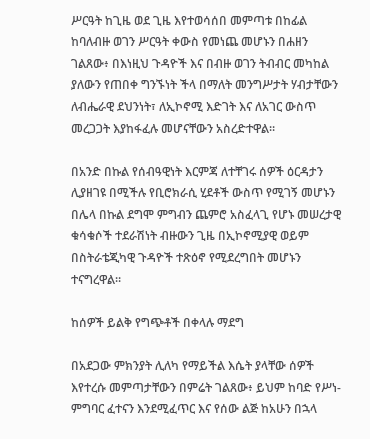ሥርዓት ከጊዜ ወደ ጊዜ እየተወሳሰበ መምጣቱ በከፊል ከባለብዙ ወገን ሥርዓት ቀውስ የመነጨ መሆኑን በሐዘን ገልጸው፥ በእነዚህ ጉዳዮች እና በብዙ ወገን ትብብር መካከል ያለውን የጠበቀ ግንኙነት ችላ በማለት መንግሥታት ሃብታቸውን ለብሔራዊ ደህንነት፣ ለኢኮኖሚ እድገት እና ለአገር ውስጥ መረጋጋት እያከፋፈሉ መሆናቸውን አስረድተዋል።

በአንድ በኩል የሰብዓዊነት እርምጃ ለተቸገሩ ሰዎች ዕርዳታን ሊያዘገዩ በሚችሉ የቢሮክራሲ ሂደቶች ውስጥ የሚገኝ መሆኑን በሌላ በኩል ደግሞ ምግብን ጨምሮ አስፈላጊ የሆኑ መሠረታዊ ቁሳቁሶች ተደራሽነት ብዙውን ጊዜ በኢኮኖሚያዊ ወይም በስትራቴጂካዊ ጉዳዮች ተጽዕኖ የሚደረግበት መሆኑን ተናግረዋል።

ከሰዎች ይልቅ የግጭቶች በቀላሉ ማደግ

በአደጋው ምክንያት ሊለካ የማይችል እሴት ያላቸው ሰዎች እየተረሱ መምጣታቸውን በምሬት ገልጸው፥ ይህም ከባድ የሥነ-ምግባር ፈተናን እንደሚፈጥር እና የሰው ልጅ ከአሁን በኋላ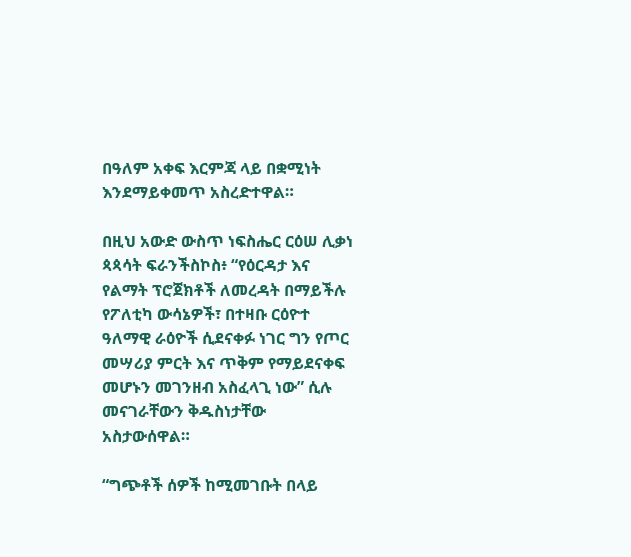በዓለም አቀፍ እርምጃ ላይ በቋሚነት እንደማይቀመጥ አስረድተዋል።

በዚህ አውድ ውስጥ ነፍስሔር ርዕሠ ሊቃነ ጳጳሳት ፍራንችስኮስ፥ “የዕርዳታ እና የልማት ፕሮጀክቶች ለመረዳት በማይችሉ የፖለቲካ ውሳኔዎች፣ በተዛቡ ርዕዮተ ዓለማዊ ራዕዮች ሲደናቀፉ ነገር ግን የጦር መሣሪያ ምርት እና ጥቅም የማይደናቀፍ መሆኑን መገንዘብ አስፈላጊ ነው” ሲሉ መናገራቸውን ቅዱስነታቸው አስታውሰዋል።

“ግጭቶች ሰዎች ከሚመገቡት በላይ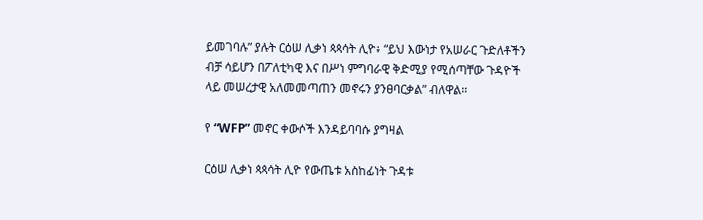ይመገባሉ” ያሉት ርዕሠ ሊቃነ ጳጳሳት ሊዮ፥ “ይህ እውነታ የአሠራር ጉድለቶችን ብቻ ሳይሆን በፖለቲካዊ እና በሥነ ምግባራዊ ቅድሚያ የሚሰጣቸው ጉዳዮች ላይ መሠረታዊ አለመመጣጠን መኖሩን ያንፀባርቃል” ብለዋል።

የ “WFP” መኖር ቀውሶች እንዳይባባሱ ያግዛል

ርዕሠ ሊቃነ ጳጳሳት ሊዮ የውጤቱ አስከፊነት ጉዳቱ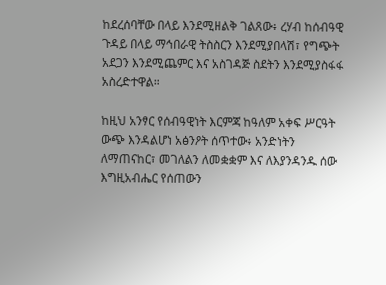ከደረሰባቸው በላይ እንደሚዘልቅ ገልጸው፥ ረሃብ ከሰብዓዊ ጉዳይ በላይ ማኅበራዊ ትስስርን እንደሚያበላሽ፣ የግጭት አደጋን እንደሚጨምር እና አስገዳጅ ስደትን እንደሚያስፋፋ አስረድተዋል።

ከዚህ አንፃር የሰብዓዊነት እርምጃ ከዓለም አቀፍ ሥርዓት ውጭ እንዳልሆነ አፅንዖት ሰጥተው፥ አንድነትን ለማጠናከር፣ መገለልን ለመቋቋም እና ለእያንዳንዱ ሰው እግዚአብሔር የሰጠውን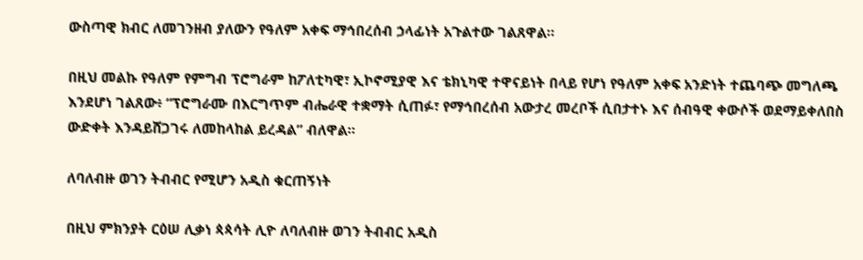ውስጣዊ ክብር ለመገንዘብ ያለውን የዓለም አቀፍ ማኅበረሰብ ኃላፊነት አጉልተው ገልጸዋል።

በዚህ መልኩ የዓለም የምግብ ፕሮግራም ከፖለቲካዊ፣ ኢኮኖሚያዊ እና ቴክኒካዊ ተዋናይነት በላይ የሆነ የዓለም አቀፍ አንድነት ተጨባጭ መግለጫ እንደሆነ ገልጸው፥ “ፕሮግራሙ በእርግጥም ብሔራዊ ተቋማት ሲጠፉ፣ የማኅበረሰብ አውታረ መረቦች ሲበታተኑ እና ሰብዓዊ ቀውሶች ወደማይቀለበስ ውድቀት እንዳይሸጋገሩ ለመከላከል ይረዳል” ብለዋል።

ለባለብዙ ወገን ትብብር የሚሆን አዲስ ቁርጠኝነት

በዚህ ምክንያት ርዕሠ ሊቃነ ጳጳሳት ሊዮ ለባለብዙ ወገን ትብብር አዲስ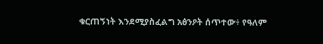ቁርጠኝነት እንደሚያስፈልግ አፅንዖት ሰጥተው፥ የዓለም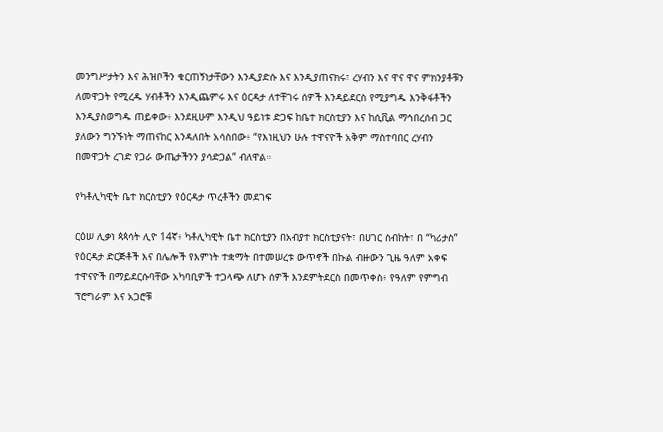መንግሥታትን እና ሕዝቦችን ቁርጠኝነታቸውን እንዲያድሱ እና እንዲያጠናክሩ፣ ረሃብን እና ዋና ዋና ምክንያቶቹን ለመዋጋት የሚረዱ ሃብቶችን እንዲጨምሩ እና ዕርዳታ ለተቸገሩ ሰዎች እንዳይደርስ የሚያግዱ እንቅፋቶችን እንዲያስወግዱ ጠይቀው፥ እንደዚሁም እንዲህ ዓይነቱ ድጋፍ ከቤተ ክርስቲያን እና ከሲቪል ማኅበረሰብ ጋር ያለውን ግንኙነት ማጠናከር እንዳለበት አሳስበው፥ “የእነዚህን ሁሉ ተዋናዮች አቅም ማስተባበር ረሃብን በመዋጋት ረገድ የጋራ ውጤታችንን ያሳድጋል” ብለዋል።

የካቶሊካዊት ቤተ ክርስቲያን የዕርዳታ ጥረቶችን መደገፍ

ርዕሠ ሊቃነ ጳጳሳት ሊዮ 14ኛ፥ ካቶሊካዊት ቤተ ክርስቲያን በአብያተ ክርስቲያናት፣ በሀገር ስብከት፣ በ “ካሪታስ” የዕርዳታ ድርጅቶች እና በሌሎች የእምነት ተቋማት በተመሠረቱ ውጥኖች በኩል ብዙውን ጊዜ ዓለም አቀፍ ተዋናዮች በማይደርሱባቸው አካባቢዎች ተጋላጭ ለሆኑ ሰዎች እንደምትደርስ በመጥቀስ፥ የዓለም የምግብ ፕሮግራም እና አጋሮቹ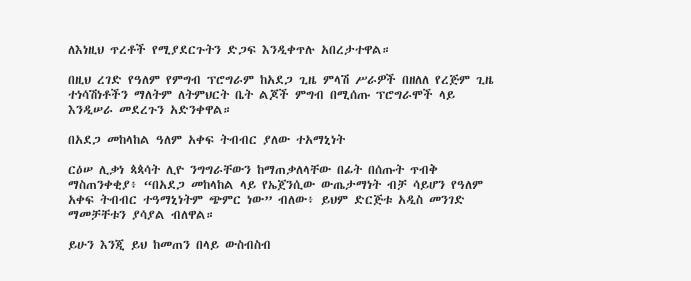ለእነዚህ ጥረቶች የሚያደርጉትን ድጋፍ እንዲቀጥሉ አበረታተዋል።

በዚህ ረገድ የዓለም የምግብ ፕሮግራም ከአደጋ ጊዜ ምላሽ ሥራዎች በዘለለ የረጅም ጊዜ ተነሳሽነቶችን ማለትም ለትምህርት ቤት ልጆች ምግብ በሚሰጡ ፕሮግራሞች ላይ እንዲሠራ መደረጉን አድንቀዋል።

በአደጋ መከላከል ዓለም አቀፍ ትብብር ያለው ተአማኒነት

ርዕሠ ሊቃነ ጳጳሳት ሊዮ ንግግራቸውን ከማጠቃለላቸው በፊት በሰጡት ጥብቅ ማስጠንቀቂያ፥ “በአደጋ መከላከል ላይ የኤጀንሲው ውጤታማነት ብቻ ሳይሆን የዓለም አቀፍ ትብብር ተዓማኒነትም ጭምር ነው” ብለው፥ ይህም ድርጅቱ አዲስ መንገድ ማመቻቸቱን ያሳያል ብለዋል።

ይሁን እንጂ ይህ ከመጠን በላይ ውስብስብ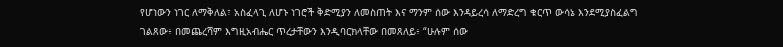የሆነውን ነገር ለማቅለል፣ አስፈላጊ ለሆኑ ነገሮች ቅድሚያን ለመስጠት እና ማንም ሰው እንዳይረሳ ለማድረግ ቁርጥ ውሳኔ እንደሚያስፈልግ ገልጸው፥ በመጨረሻም እግዚአብሔር ጥረታቸውን እንዲባርክላቸው በመጸለይ፥ “ሁሉም ሰው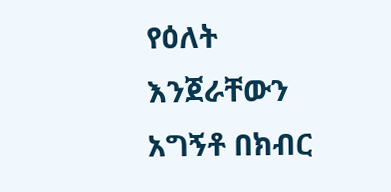የዕለት እንጀራቸውን አግኝቶ በክብር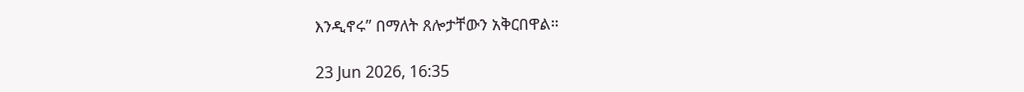እንዲኖሩ” በማለት ጸሎታቸውን አቅርበዋል።

23 Jun 2026, 16:35